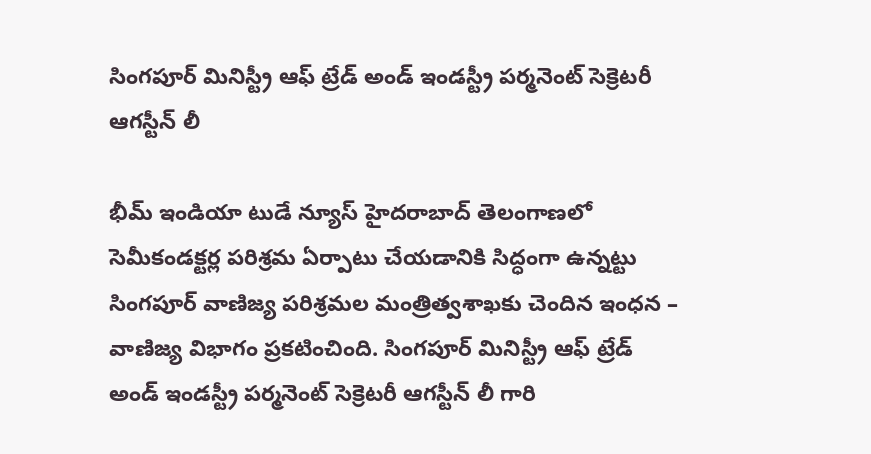సింగపూర్ మినిస్ట్రీ ఆఫ్ ట్రేడ్ అండ్ ఇండస్ట్రీ పర్మనెంట్ సెక్రెటరీ ఆగస్టీన్ లీ

భీమ్ ఇండియా టుడే న్యూస్ హైదరాబాద్ తెలంగాణలో సెమీకండక్టర్ల పరిశ్రమ ఏర్పాటు చేయడానికి సిద్ధంగా ఉన్నట్టు సింగపూర్ వాణిజ్య పరిశ్రమల మంత్రిత్వశాఖకు చెందిన ఇంధన – వాణిజ్య విభాగం ప్రకటించింది. సింగపూర్ మినిస్ట్రీ ఆఫ్ ట్రేడ్ అండ్ ఇండస్ట్రీ పర్మనెంట్ సెక్రెటరీ ఆగస్టీన్ లీ గారి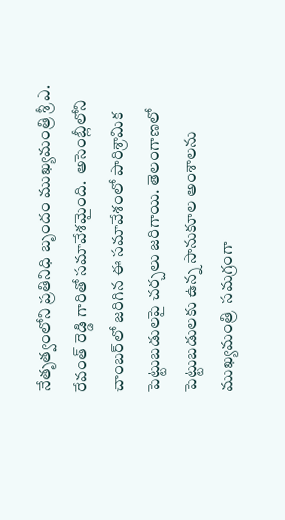నేతృత్వంలోని ప్రతినిధి బృందం ముఖ్యమంత్రి శ్రీ ఎ. రేవంత్ రెడ్డి గారితో సమావేశమైంది.  అసెంబ్లీలోని చాంబర్‌లో జరిగిన ఈ సమావేశంలో పారిశ్రామిక పెట్టుబడులపై చర్చలు జరిగాయి. తెలంగాణలో పెట్టుబడులకు ఉన్న సానుకూల అంశాలను ముఖ్యమంత్రి  సమగ్రంగా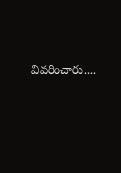వివరించారు....